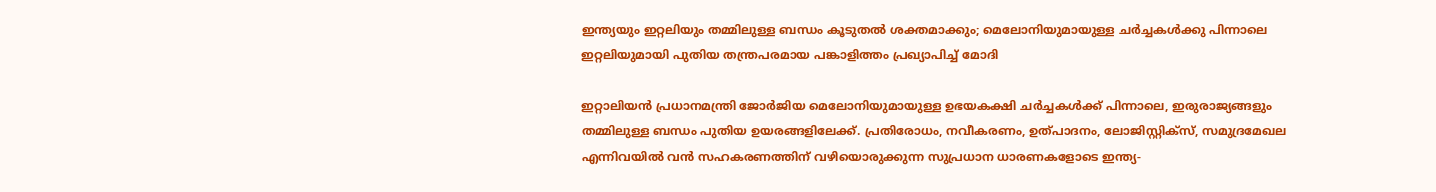ഇന്ത്യയും ഇറ്റലിയും തമ്മിലുള്ള ബന്ധം കൂടുതൽ ശക്തമാക്കും; മെലോനിയുമായുള്ള ചർച്ചകൾക്കു പിന്നാലെ ഇറ്റലിയുമായി പുതിയ തന്ത്രപരമായ പങ്കാളിത്തം പ്രഖ്യാപിച്ച് മോദി

ഇറ്റാലിയൻ പ്രധാനമന്ത്രി ജോർജിയ മെലോനിയുമായുള്ള ഉഭയകക്ഷി ചർച്ചകൾക്ക് പിന്നാലെ, ഇരുരാജ്യങ്ങളും തമ്മിലുള്ള ബന്ധം പുതിയ ഉയരങ്ങളിലേക്ക്. പ്രതിരോധം, നവീകരണം, ഉത്പാദനം, ലോജിസ്റ്റിക്സ്, സമുദ്രമേഖല എന്നിവയിൽ വൻ സഹകരണത്തിന് വഴിയൊരുക്കുന്ന സുപ്രധാന ധാരണകളോടെ ഇന്ത്യ-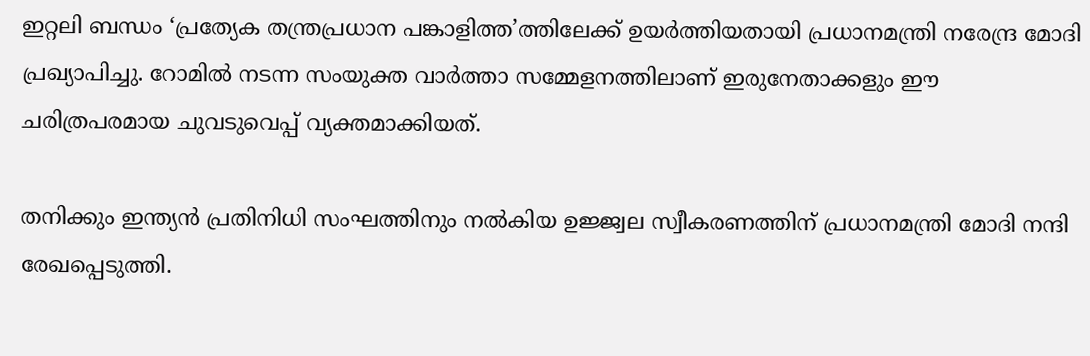ഇറ്റലി ബന്ധം ‘പ്രത്യേക തന്ത്രപ്രധാന പങ്കാളിത്ത’ത്തിലേക്ക് ഉയർത്തിയതായി പ്രധാനമന്ത്രി നരേന്ദ്ര മോദി പ്രഖ്യാപിച്ചു. റോമിൽ നടന്ന സംയുക്ത വാർത്താ സമ്മേളനത്തിലാണ് ഇരുനേതാക്കളും ഈ ചരിത്രപരമായ ചുവടുവെപ്പ് വ്യക്തമാക്കിയത്.

തനിക്കും ഇന്ത്യൻ പ്രതിനിധി സംഘത്തിനും നൽകിയ ഉജ്ജ്വല സ്വീകരണത്തിന് പ്രധാനമന്ത്രി മോദി നന്ദി രേഖപ്പെടുത്തി.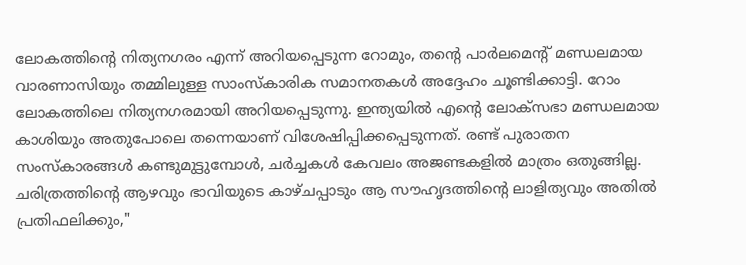ലോകത്തിന്റെ നിത്യനഗരം എന്ന് അറിയപ്പെടുന്ന റോമും, തന്റെ പാർലമെന്റ് മണ്ഡലമായ വാരണാസിയും തമ്മിലുള്ള സാംസ്കാരിക സമാനതകൾ അദ്ദേഹം ചൂണ്ടിക്കാട്ടി. റോം ലോകത്തിലെ നിത്യനഗരമായി അറിയപ്പെടുന്നു. ഇന്ത്യയിൽ എന്റെ ലോക്‌സഭാ മണ്ഡലമായ കാശിയും അതുപോലെ തന്നെയാണ് വിശേഷിപ്പിക്കപ്പെടുന്നത്. രണ്ട് പുരാതന സംസ്കാരങ്ങൾ കണ്ടുമുട്ടുമ്പോൾ, ചർച്ചകൾ കേവലം അജണ്ടകളിൽ മാത്രം ഒതുങ്ങില്ല. ചരിത്രത്തിന്റെ ആഴവും ഭാവിയുടെ കാഴ്ചപ്പാടും ആ സൗഹൃദത്തിന്റെ ലാളിത്യവും അതിൽ പ്രതിഫലിക്കും,"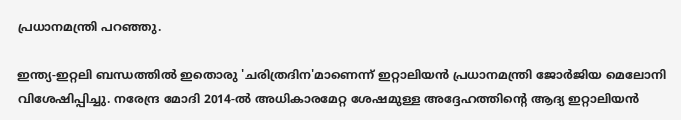പ്രധാനമന്ത്രി പറഞ്ഞു.

ഇന്ത്യ-ഇറ്റലി ബന്ധത്തിൽ ഇതൊരു 'ചരിത്രദിന'മാണെന്ന് ഇറ്റാലിയൻ പ്രധാനമന്ത്രി ജോർജിയ മെലോനി വിശേഷിപ്പിച്ചു. നരേന്ദ്ര മോദി 2014-ൽ അധികാരമേറ്റ ശേഷമുള്ള അദ്ദേഹത്തിന്റെ ആദ്യ ഇറ്റാലിയൻ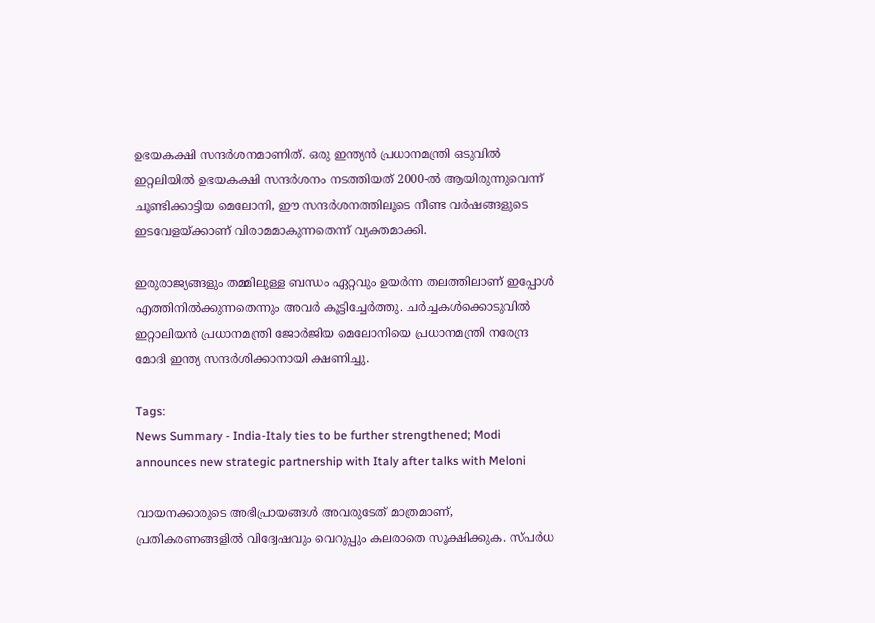ഉഭയകക്ഷി സന്ദർശനമാണിത്. ഒരു ഇന്ത്യൻ പ്രധാനമന്ത്രി ഒടുവിൽ ഇറ്റലിയിൽ ഉഭയകക്ഷി സന്ദർശനം നടത്തിയത് 2000-ൽ ആയിരുന്നുവെന്ന് ചൂണ്ടിക്കാട്ടിയ മെലോനി, ഈ സന്ദർശനത്തിലൂടെ നീണ്ട വർഷങ്ങളുടെ ഇടവേളയ്ക്കാണ് വിരാമമാകുന്നതെന്ന് വ്യക്തമാക്കി.

ഇരുരാജ്യങ്ങളും തമ്മിലുള്ള ബന്ധം ഏറ്റവും ഉയർന്ന തലത്തിലാണ് ഇപ്പോൾ എത്തിനിൽക്കുന്നതെന്നും അവർ കൂട്ടിച്ചേർത്തു. ചർച്ചകൾക്കൊടുവിൽ ഇറ്റാലിയൻ പ്രധാനമന്ത്രി ജോർജിയ മെലോനിയെ പ്രധാനമന്ത്രി നരേന്ദ്ര മോദി ഇന്ത്യ സന്ദർശിക്കാനായി ക്ഷണിച്ചു.

Tags:
News Summary - India-Italy ties to be further strengthened; Modi announces new strategic partnership with Italy after talks with Meloni

വായനക്കാരുടെ അഭിപ്രായങ്ങള്‍ അവരുടേത് മാത്രമാണ്, പ്രതികരണങ്ങളിൽ വിദ്വേഷവും വെറുപ്പും കലരാതെ സൂക്ഷിക്കുക. സ്പർധ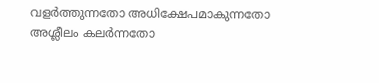വളർത്തുന്നതോ അധിക്ഷേപമാകുന്നതോ അശ്ലീലം കലർന്നതോ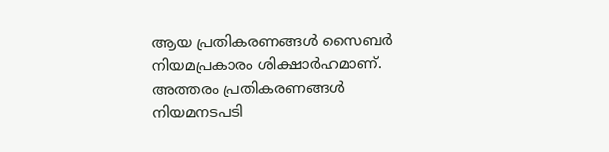ആയ പ്രതികരണങ്ങൾ സൈബർ നിയമപ്രകാരം ശിക്ഷാർഹമാണ്. അത്തരം പ്രതികരണങ്ങൾ നിയമനടപടി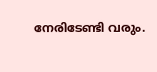നേരിടേണ്ടി വരും.